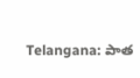Telangana: పాత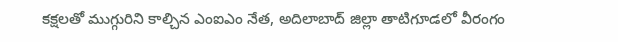కక్షలతో ముగ్గురిని కాల్చిన ఎంఐఎం నేత, అదిలాబాద్ జిల్లా తాటిగూడ‌లో వీరంగం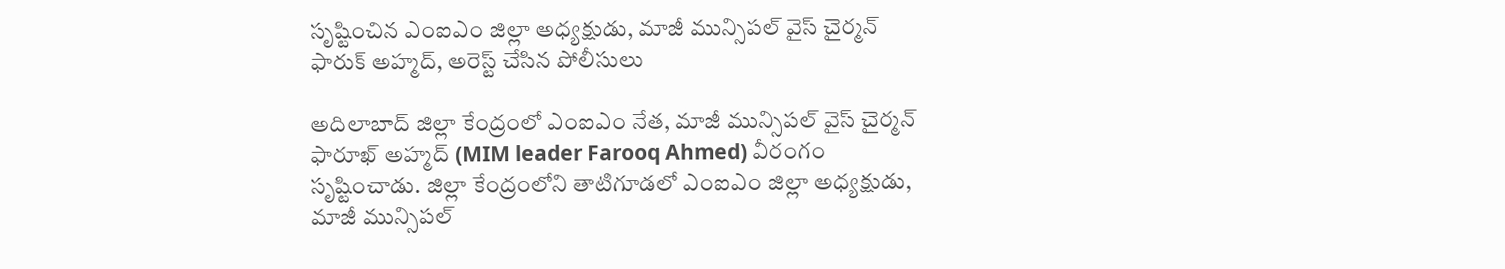సృష్టించిన ఎంఐఎం జిల్లా అధ్యక్షుడు, మాజీ మున్సిపల్ వైస్ చైర్మన్ ఫారుక్ అహ్మద్, అరెస్ట్ చేసిన పోలీసులు

అదిలాబాద్ జిల్లా కేంద్రంలో ఎంఐఎం నేత, మాజీ మున్సిపల్ వైస్ చైర్మన్ ఫారూఖ్ అహ్మద్ (MIM leader Farooq Ahmed) వీరంగం సృష్టించాడు. జిల్లా కేంద్రంలోని తాటిగూడ‌లో ఎంఐఎం జిల్లా అధ్యక్షుడు, మాజీ మున్సిపల్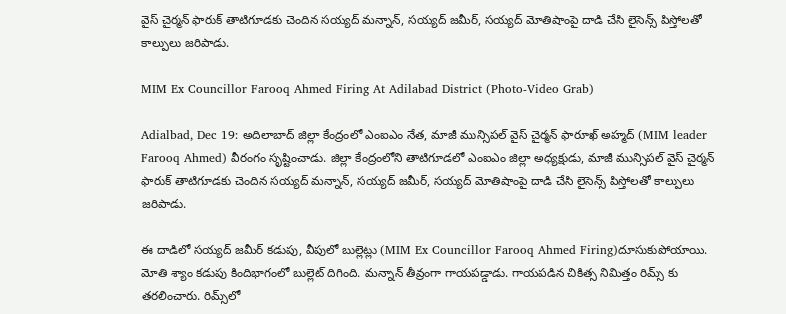వైస్ చైర్మన్ ఫారుక్ తాటిగూడకు చెందిన సయ్యద్ మన్నాన్, సయ్యద్ జమీర్, సయ్యద్ మోతిషాంపై దాడి చేసి లైసెన్స్ పిస్తోలతో కాల్పులు జ‌రిపాడు.

MIM Ex Councillor Farooq Ahmed Firing At Adilabad District (Photo-Video Grab)

Adialbad, Dec 19: అదిలాబాద్ జిల్లా కేంద్రంలో ఎంఐఎం నేత, మాజీ మున్సిపల్ వైస్ చైర్మన్ ఫారూఖ్ అహ్మద్ (MIM leader Farooq Ahmed) వీరంగం సృష్టించాడు. జిల్లా కేంద్రంలోని తాటిగూడ‌లో ఎంఐఎం జిల్లా అధ్యక్షుడు, మాజీ మున్సిపల్ వైస్ చైర్మన్ ఫారుక్ తాటిగూడకు చెందిన సయ్యద్ మన్నాన్, సయ్యద్ జమీర్, సయ్యద్ మోతిషాంపై దాడి చేసి లైసెన్స్ పిస్తోలతో కాల్పులు జ‌రిపాడు.

ఈ దాడిలో సయ్యద్ జమీర్ కడుపు, వీపులో బుల్లెట్లు (MIM Ex Councillor Farooq Ahmed Firing)దూసుకుపోయాయి. మోతి శ్యాం కడుపు కిందిభాగంలో బుల్లెట్ దిగింది. మన్నాన్ తీవ్రంగా గాయ‌ప‌డ్డాడు. గాయపడిన చికిత్స నిమిత్తం రిమ్స్ కు తరలించారు. రిమ్స్‌లో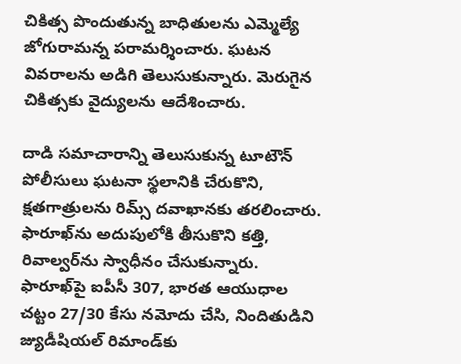చికిత్స పొందుతున్న బాధితులను ఎమ్మెల్యే జోగురామ‌న్న పరామర్శించారు. ఘ‌ట‌న వివ‌రాల‌ను అడిగి తెలుసుకున్నారు. మెరుగైన చికిత్స‌కు వైద్యుల‌ను ఆదేశించారు.

దాడి సమాచారాన్ని తెలుసుకున్న టూటౌన్‌ పోలీసులు ఘటనా స్థలానికి చేరుకొని, క్షతగాత్రులను రిమ్స్‌ దవాఖానకు తరలించారు. ఫారూఖ్‌ను అదుపులోకి తీసుకొని కత్తి, రివాల్వర్‌ను స్వాధీనం చేసుకున్నారు. ఫారూఖ్‌పై ఐపీసీ 307, భారత ఆయుధాల చట్టం 27/30 కేసు నమోదు చేసి, నిందితుడిని జ్యుడీషియల్‌ రిమాండ్‌కు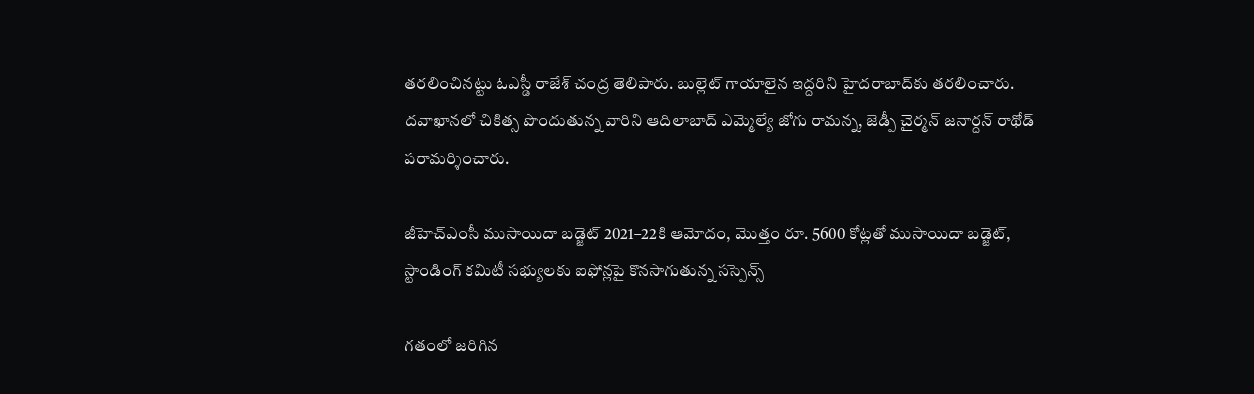తరలించినట్టు ఓఎస్డీ రాజేశ్‌ చంద్ర తెలిపారు. బుల్లెట్‌ గాయాలైన ఇద్దరిని హైదరాబాద్‌కు తరలించారు. దవాఖానలో చికిత్స పొందుతున్న వారిని ఆదిలాబాద్‌ ఎమ్మెల్యే జోగు రామన్న, జెడ్పీ చైర్మన్‌ జనార్దన్‌ రాథోడ్‌ పరామర్శించారు.

జీహెచ్ఎంసీ ముసాయిదా బడ్జెట్ 2021–22కి ఆమోదం, మొత్తం రూ. 5600 కోట్లతో ముసాయిదా బడ్జెట్, స్టాండింగ్ కమిటీ సభ్యులకు ఐఫోన్లపై కొనసాగుతున్న సస్పెన్స్

గతంలో జరిగిన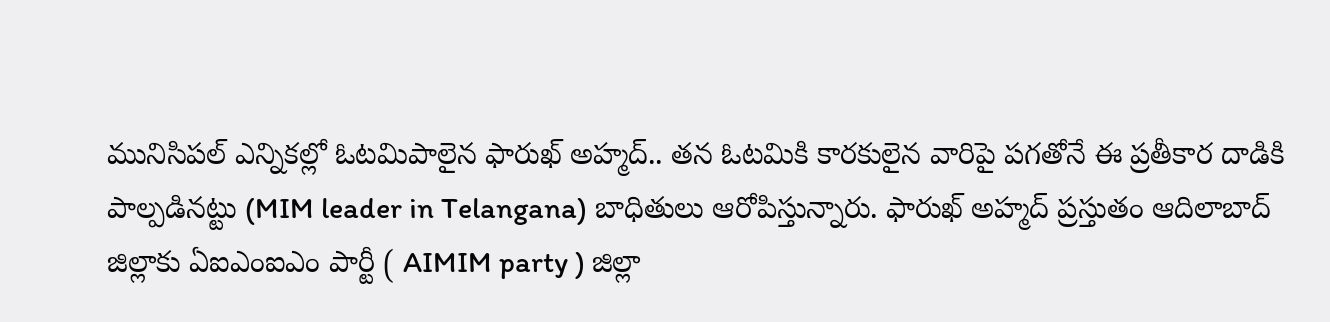మునిసిపల్ ఎన్నికల్లో ఓటమిపాలైన ఫారుఖ్ అహ్మద్.. తన ఓటమికి కారకులైన వారిపై పగతోనే ఈ ప్రతీకార దాడికి పాల్పడినట్టు (MIM leader in Telangana) బాధితులు ఆరోపిస్తున్నారు. ఫారుఖ్ అహ్మద్ ప్రస్తుతం ఆదిలాబాద్ జిల్లాకు ఏఐఎంఐఎం పార్టీ ( AIMIM party ) జిల్లా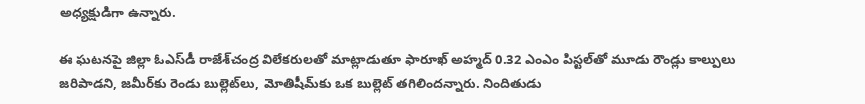అధ్యక్షుడిగా ఉన్నారు.

ఈ ఘటనపై జిల్లా ఓఎస్‌డీ రాజేశ్‌చంద్ర విలేకరులతో మాట్లాడుతూ ఫారూఖ్‌ అహ్మద్‌ 0.32 ఎంఎం పిస్టల్‌తో మూడు రౌండ్లు కాల్పులు జరిపాడని, జమీర్‌కు రెండు బుల్లెట్‌లు, మోతిషీమ్‌కు ఒక బుల్లెట్‌ తగిలిందన్నారు. నిందితుడు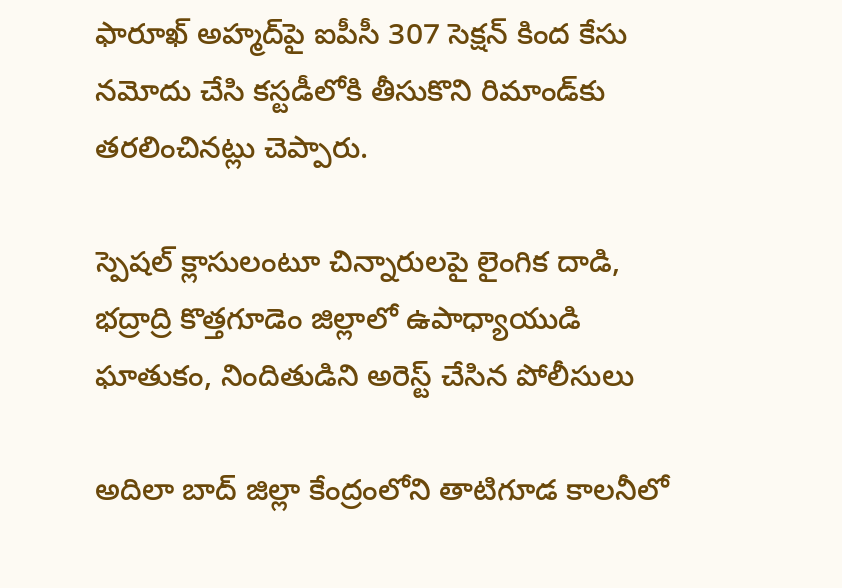ఫారూఖ్‌ అహ్మద్‌పై ఐపీసీ 307 సెక్షన్‌ కింద కేసు నమోదు చేసి కస్టడీలోకి తీసుకొని రిమాండ్‌కు తరలించినట్లు చెప్పారు.

స్పెషల్ క్లాసులంటూ చిన్నారులపై లైంగిక దాడి, భద్రాద్రి కొత్తగూడెం జిల్లాలో ఉపాధ్యాయుడి ఘాతుకం, నిందితుడిని అరెస్ట్ చేసిన పోలీసులు

అదిలా బాద్ జిల్లా కేంద్రంలోని తాటిగూడ కాలనీలో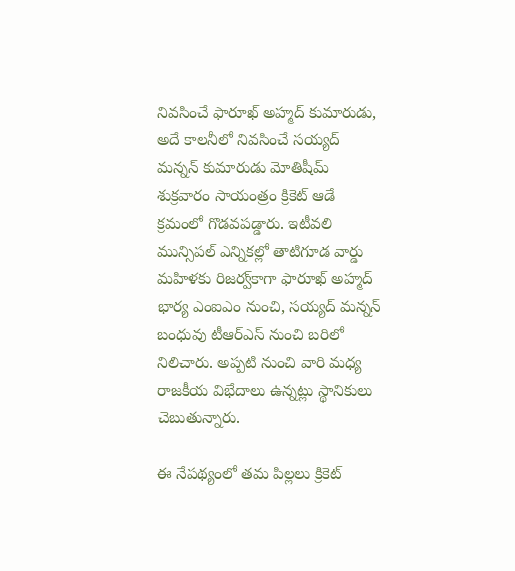నివసించే ఫారూఖ్‌ అహ్మద్‌ కుమారుడు, అదే కాలనీలో నివసించే సయ్యద్‌ మన్నన్‌ కుమారుడు మోతిషీమ్‌ శుక్రవారం సాయంత్రం క్రికెట్‌ ఆడే క్రమంలో గొడవపడ్డారు. ఇటీవలి మున్సిపల్‌ ఎన్నికల్లో తాటిగూడ వార్డు మహిళకు రిజర్వ్‌కాగా ఫారూఖ్‌ అహ్మద్‌ భార్య ఎంఐఎం నుంచి, సయ్యద్‌ మన్నన్‌ బంధువు టీఆర్‌ఎస్‌ నుంచి బరిలో నిలిచారు. అప్పటి నుంచి వారి మధ్య రాజకీయ విభేదాలు ఉన్నట్లు స్థానికులు చెబుతున్నారు.

ఈ నేపథ్యంలో తమ పిల్లలు క్రికెట్‌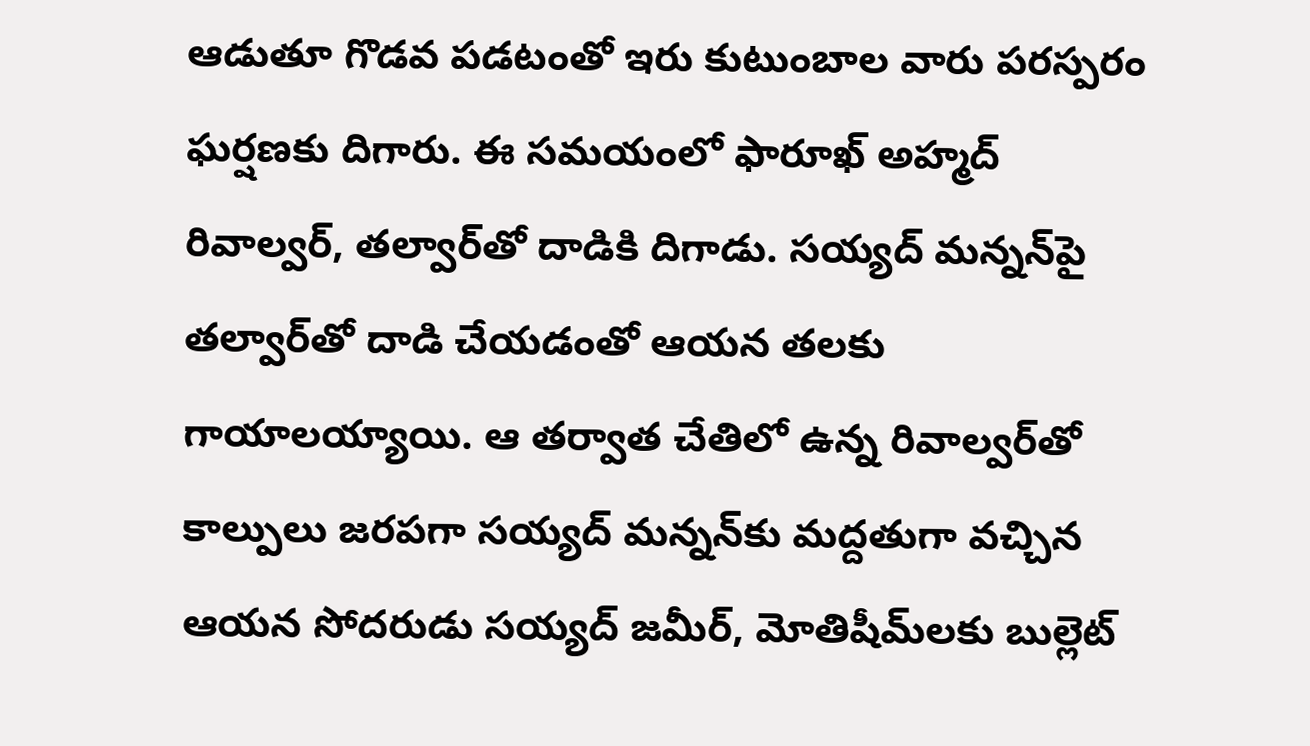ఆడుతూ గొడవ పడటంతో ఇరు కుటుంబాల వారు పరస్పరం ఘర్షణకు దిగారు. ఈ సమయంలో ఫారూఖ్‌ అహ్మద్‌ రివాల్వర్, తల్వార్‌తో దాడికి దిగాడు. సయ్యద్‌ మన్నన్‌పై తల్వార్‌తో దాడి చేయడంతో ఆయన తలకు గాయాలయ్యాయి. ఆ తర్వాత చేతిలో ఉన్న రివాల్వర్‌తో కాల్పులు జరపగా సయ్యద్‌ మన్నన్‌కు మద్దతుగా వచ్చిన ఆయన సోదరుడు సయ్యద్‌ జమీర్, మోతిషీమ్‌లకు బుల్లెట్‌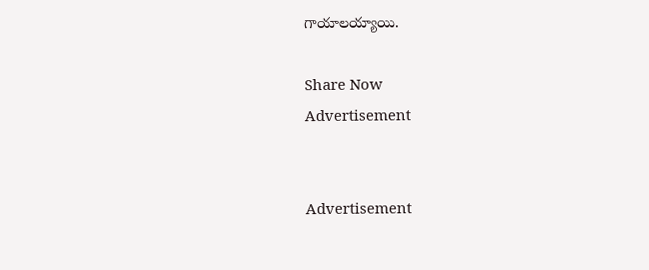గాయాలయ్యాయి.

Share Now
Advertisement


Advertisement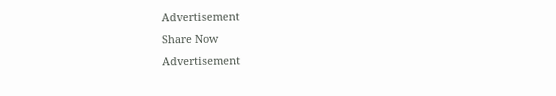Advertisement
Share Now
Advertisement